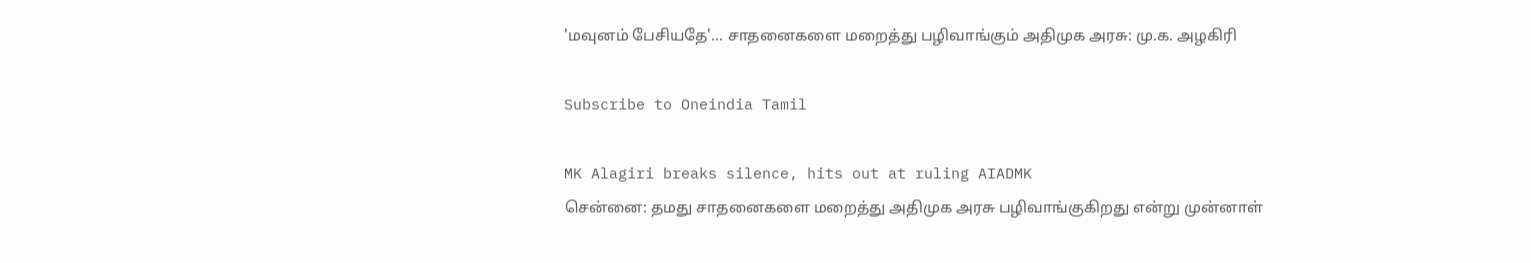'மவுனம் பேசியதே'... சாதனைகளை மறைத்து பழிவாங்கும் அதிமுக அரசு: மு.க. அழகிரி

Subscribe to Oneindia Tamil

MK Alagiri breaks silence, hits out at ruling AIADMK
சென்னை: தமது சாதனைகளை மறைத்து அதிமுக அரசு பழிவாங்குகிறது என்று முன்னாள்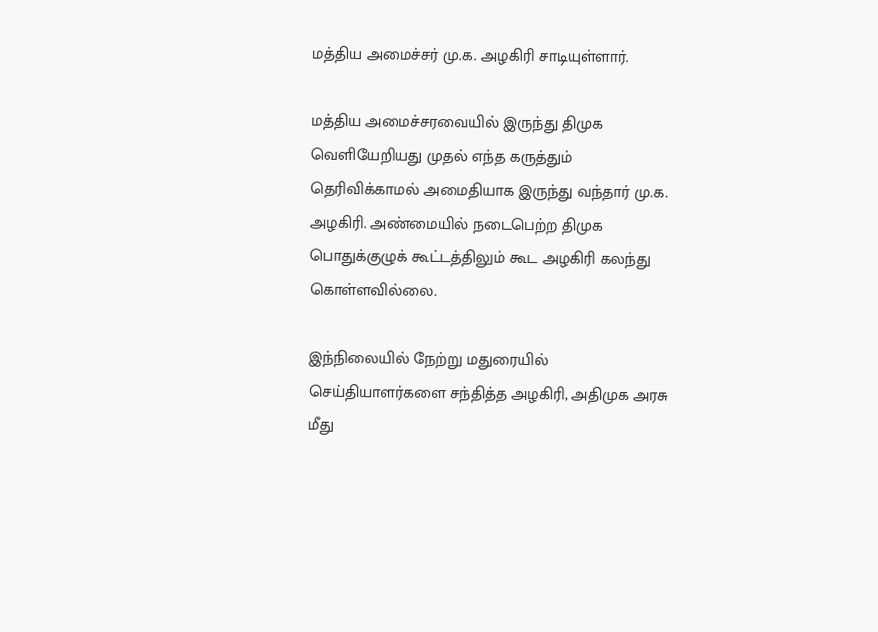மத்திய அமைச்சர் மு.க. அழகிரி சாடியுள்ளார்.

மத்திய அமைச்சரவையில் இருந்து திமுக வெளியேறியது முதல் எந்த கருத்தும் தெரிவிக்காமல் அமைதியாக இருந்து வந்தார் மு.க. அழகிரி. அண்மையில் நடைபெற்ற திமுக பொதுக்குழுக் கூட்டத்திலும் கூட அழகிரி கலந்து கொள்ளவில்லை.

இந்நிலையில் நேற்று மதுரையில் செய்தியாளர்களை சந்தித்த அழகிரி, அதிமுக அரசு மீது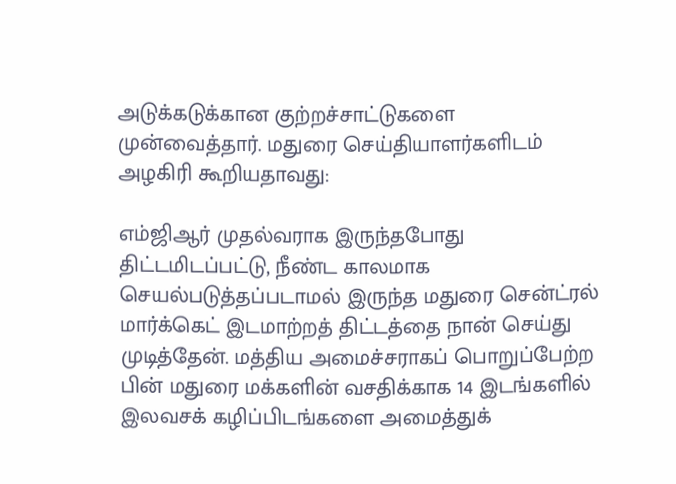அடுக்கடுக்கான குற்றச்சாட்டுகளை முன்வைத்தார். மதுரை செய்தியாளர்களிடம் அழகிரி கூறியதாவது:

எம்ஜிஆர் முதல்வராக இருந்தபோது திட்டமிடப்பட்டு, நீண்ட காலமாக செயல்படுத்தப்படாமல் இருந்த மதுரை சென்ட்ரல் மார்க்கெட் இடமாற்றத் திட்டத்தை நான் செய்து முடித்தேன். மத்திய அமைச்சராகப் பொறுப்பேற்ற பின் மதுரை மக்களின் வசதிக்காக 14 இடங்களில் இலவசக் கழிப்பிடங்களை அமைத்துக்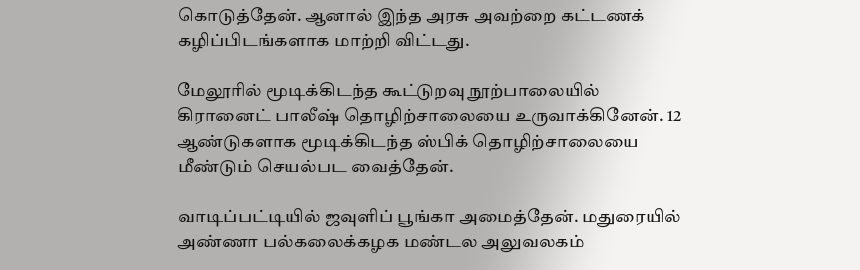கொடுத்தேன். ஆனால் இந்த அரசு அவற்றை கட்டணக் கழிப்பிடங்களாக மாற்றி விட்டது.

மேலூரில் மூடிக்கிடந்த கூட்டுறவு நூற்பாலையில் கிரானைட் பாலீஷ் தொழிற்சாலையை உருவாக்கினேன். 12 ஆண்டுகளாக மூடிக்கிடந்த ஸ்பிக் தொழிற்சாலையை மீண்டும் செயல்பட வைத்தேன்.

வாடிப்பட்டியில் ஜவுளிப் பூங்கா அமைத்தேன். மதுரையில் அண்ணா பல்கலைக்கழக மண்டல அலுவலகம்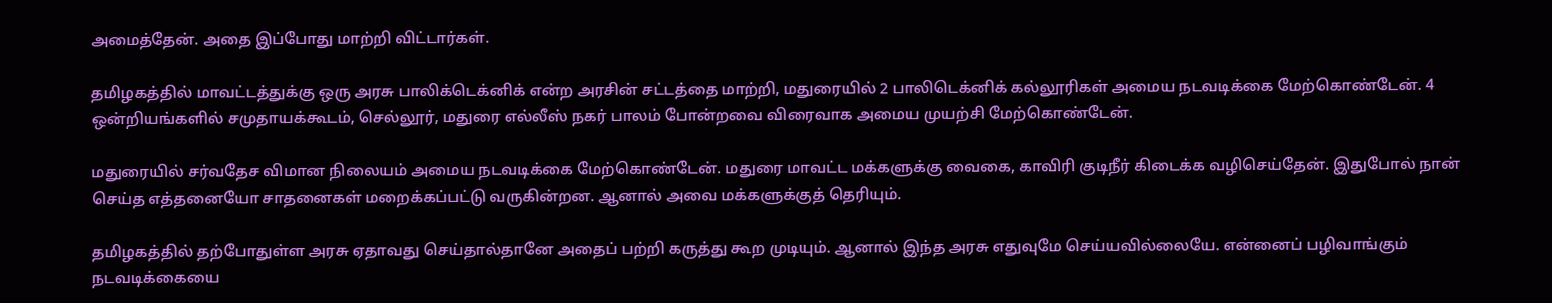அமைத்தேன். அதை இப்போது மாற்றி விட்டார்கள்.

தமிழகத்தில் மாவட்டத்துக்கு ஒரு அரசு பாலிக்டெக்னிக் என்ற அரசின் சட்டத்தை மாற்றி, மதுரையில் 2 பாலிடெக்னிக் கல்லூரிகள் அமைய நடவடிக்கை மேற்கொண்டேன். 4 ஒன்றியங்களில் சமுதாயக்கூடம், செல்லூர், மதுரை எல்லீஸ் நகர் பாலம் போன்றவை விரைவாக அமைய முயற்சி மேற்கொண்டேன்.

மதுரையில் சர்வதேச விமான நிலையம் அமைய நடவடிக்கை மேற்கொண்டேன். மதுரை மாவட்ட மக்களுக்கு வைகை, காவிரி குடிநீர் கிடைக்க வழிசெய்தேன். இதுபோல் நான் செய்த எத்தனையோ சாதனைகள் மறைக்கப்பட்டு வருகின்றன. ஆனால் அவை மக்களுக்குத் தெரியும்.

தமிழகத்தில் தற்போதுள்ள அரசு ஏதாவது செய்தால்தானே அதைப் பற்றி கருத்து கூற முடியும். ஆனால் இந்த அரசு எதுவுமே செய்யவில்லையே. என்னைப் பழிவாங்கும் நடவடிக்கையை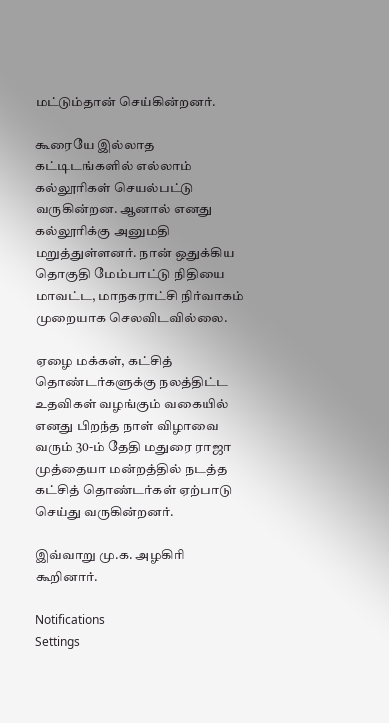மட்டும்தான் செய்கின்றனர்.

கூரையே இல்லாத கட்டிடங்களில் எல்லாம் கல்லூரிகள் செயல்பட்டு வருகின்றன. ஆனால் எனது கல்லூரிக்கு அனுமதி மறுத்துள்ளனர். நான் ஒதுக்கிய தொகுதி மேம்பாட்டு நிதியை மாவட்ட, மாநகராட்சி நிர்வாகம் முறையாக செலவிடவில்லை.

ஏழை மக்கள், கட்சித் தொண்டர்களுக்கு நலத்திட்ட உதவிகள் வழங்கும் வகையில் எனது பிறந்த நாள் விழாவை வரும் 30-ம் தேதி மதுரை ராஜா முத்தையா மன்றத்தில் நடத்த கட்சித் தொண்டர்கள் ஏற்பாடு செய்து வருகின்றனர்.

இவ்வாறு மு.க. அழகிரி கூறினார்.

Notifications
Settings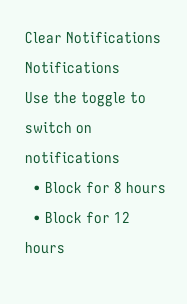Clear Notifications
Notifications
Use the toggle to switch on notifications
  • Block for 8 hours
  • Block for 12 hours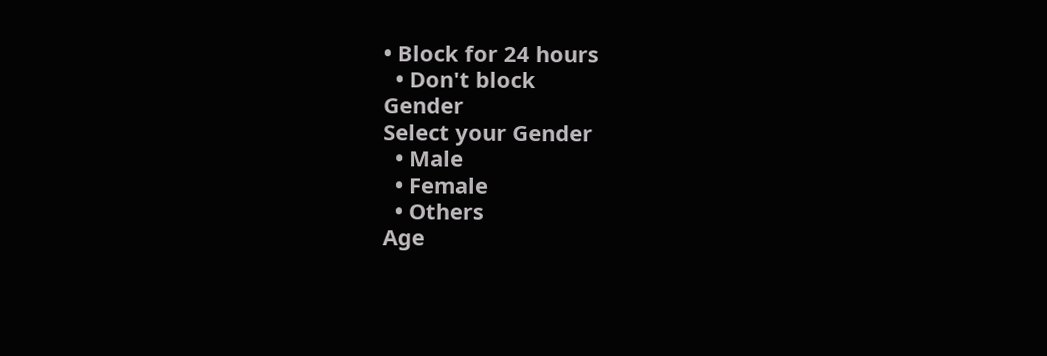• Block for 24 hours
  • Don't block
Gender
Select your Gender
  • Male
  • Female
  • Others
Age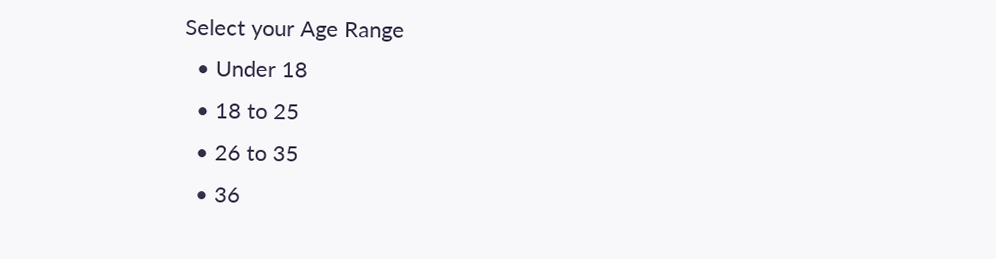Select your Age Range
  • Under 18
  • 18 to 25
  • 26 to 35
  • 36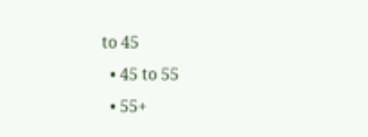to 45
  • 45 to 55
  • 55+